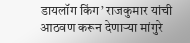डायलॉग किंग’ राजकुमार यांची आठवण करून देणाऱ्या मांगुरे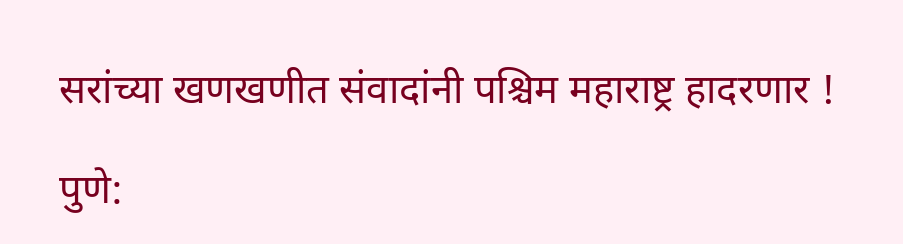सरांच्या खणखणीत संवादांनी पश्चिम महाराष्ट्र हादरणार !

पुणे: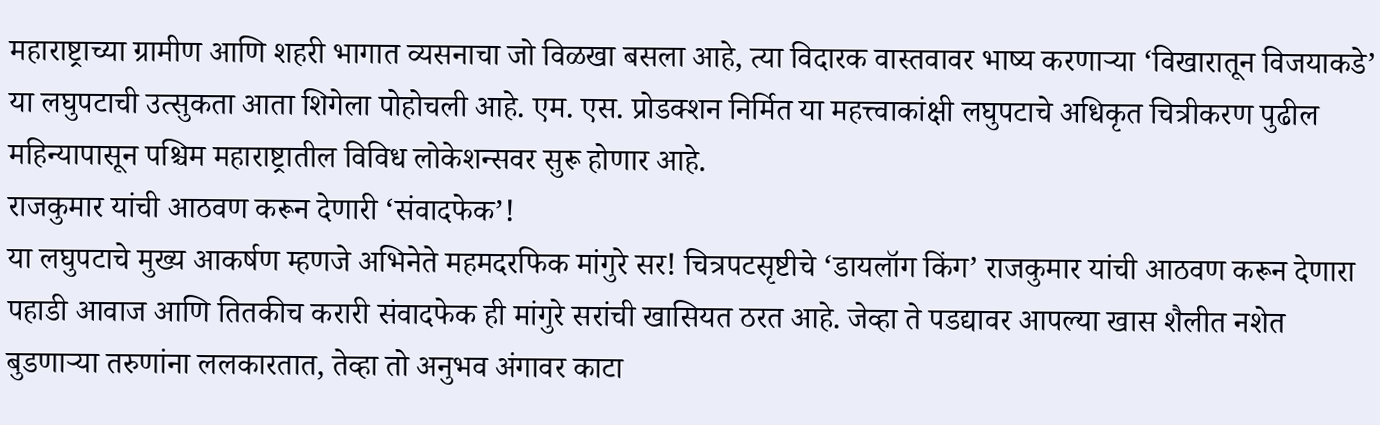महाराष्ट्राच्या ग्रामीण आणि शहरी भागात व्यसनाचा जो विळखा बसला आहे, त्या विदारक वास्तवावर भाष्य करणाऱ्या ‘विखारातून विजयाकडे’ या लघुपटाची उत्सुकता आता शिगेला पोहोचली आहे. एम. एस. प्रोडक्शन निर्मित या महत्त्वाकांक्षी लघुपटाचे अधिकृत चित्रीकरण पुढील महिन्यापासून पश्चिम महाराष्ट्रातील विविध लोकेशन्सवर सुरू होणार आहे.
राजकुमार यांची आठवण करून देणारी ‘संवादफेक’!
या लघुपटाचे मुख्य आकर्षण म्हणजे अभिनेते महमदरफिक मांगुरे सर! चित्रपटसृष्टीचे ‘डायलॉग किंग’ राजकुमार यांची आठवण करून देणारा पहाडी आवाज आणि तितकीच करारी संवादफेक ही मांगुरे सरांची खासियत ठरत आहे. जेव्हा ते पडद्यावर आपल्या खास शैलीत नशेत बुडणाऱ्या तरुणांना ललकारतात, तेव्हा तो अनुभव अंगावर काटा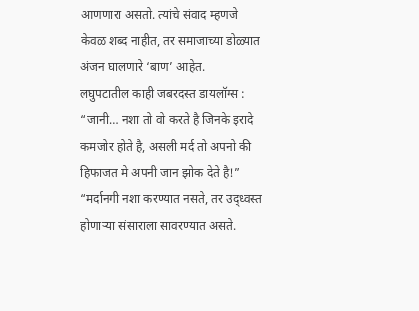आणणारा असतो. त्यांचे संवाद म्हणजे केवळ शब्द नाहीत, तर समाजाच्या डोळ्यात अंजन घालणारे ‘बाण’ आहेत.
लघुपटातील काही जबरदस्त डायलॉग्स :
“जानी… नशा तो वो करते है जिनके इरादे कमजोर होते है, असली मर्द तो अपनो की हिफाजत मे अपनी जान झोक देते है!”
“मर्दानगी नशा करण्यात नसते, तर उद्ध्वस्त होणाऱ्या संसाराला सावरण्यात असते.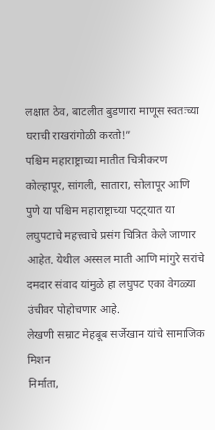लक्षात ठेव, बाटलीत बुडणारा माणूस स्वतःच्या घराची राखरांगोळी करतो!”
पश्चिम महाराष्ट्राच्या मातीत चित्रीकरण
कोल्हापूर, सांगली, सातारा, सोलापूर आणि पुणे या पश्चिम महाराष्ट्राच्या पट्ट्यात या लघुपटाचे महत्त्वाचे प्रसंग चित्रित केले जाणार आहेत. येथील अस्सल माती आणि मांगुरे सरांचे दमदार संवाद यांमुळे हा लघुपट एका वेगळ्या उंचीवर पोहोचणार आहे.
लेखणी सम्राट मेहबूब सर्जेखान यांचे सामाजिक मिशन
निर्माता,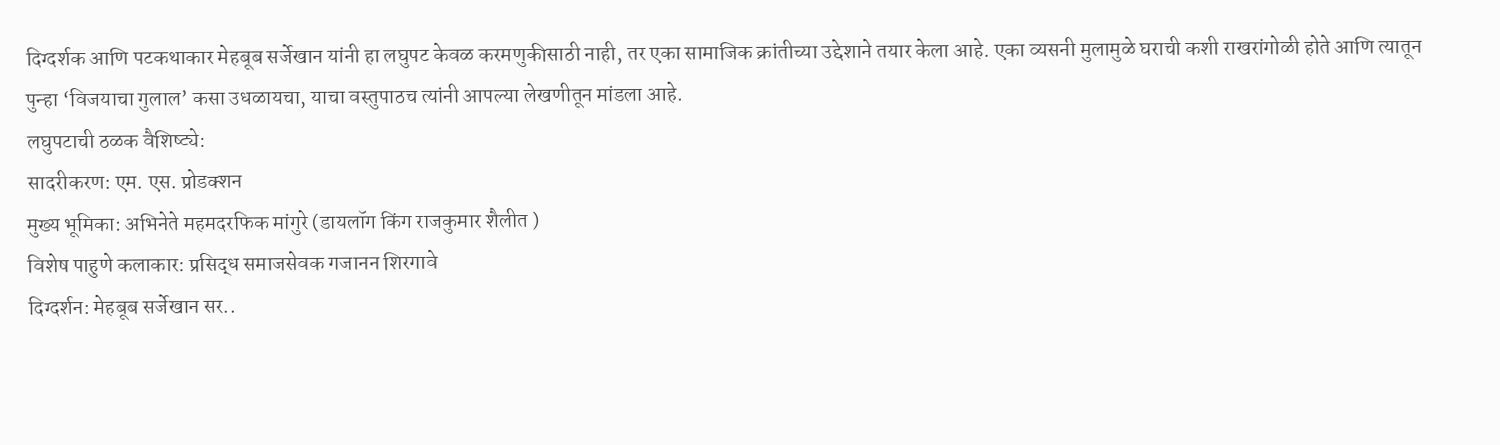दिग्दर्शक आणि पटकथाकार मेहबूब सर्जेखान यांनी हा लघुपट केवळ करमणुकीसाठी नाही, तर एका सामाजिक क्रांतीच्या उद्देशाने तयार केला आहे. एका व्यसनी मुलामुळे घराची कशी राखरांगोळी होते आणि त्यातून पुन्हा ‘विजयाचा गुलाल’ कसा उधळायचा, याचा वस्तुपाठच त्यांनी आपल्या लेखणीतून मांडला आहे.
लघुपटाची ठळक वैशिष्ट्ये:
सादरीकरण: एम. एस. प्रोडक्शन
मुख्य भूमिका: अभिनेते महमदरफिक मांगुरे (डायलॉग किंग राजकुमार शैलीत )
विशेष पाहुणे कलाकार: प्रसिद्ध समाजसेवक गजानन शिरगावे
दिग्दर्शन: मेहबूब सर्जेखान सर..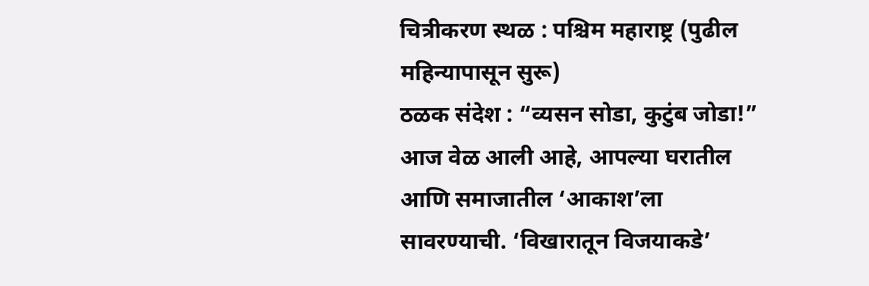चित्रीकरण स्थळ : पश्चिम महाराष्ट्र (पुढील महिन्यापासून सुरू)
ठळक संदेश : “व्यसन सोडा, कुटुंब जोडा!”
आज वेळ आली आहे, आपल्या घरातील आणि समाजातील ‘आकाश’ला सावरण्याची. ‘विखारातून विजयाकडे’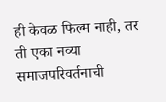ही केवळ फिल्म नाही, तर ती एका नव्या समाजपरिवर्तनाची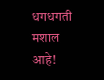धगधगती मशाल आहे!